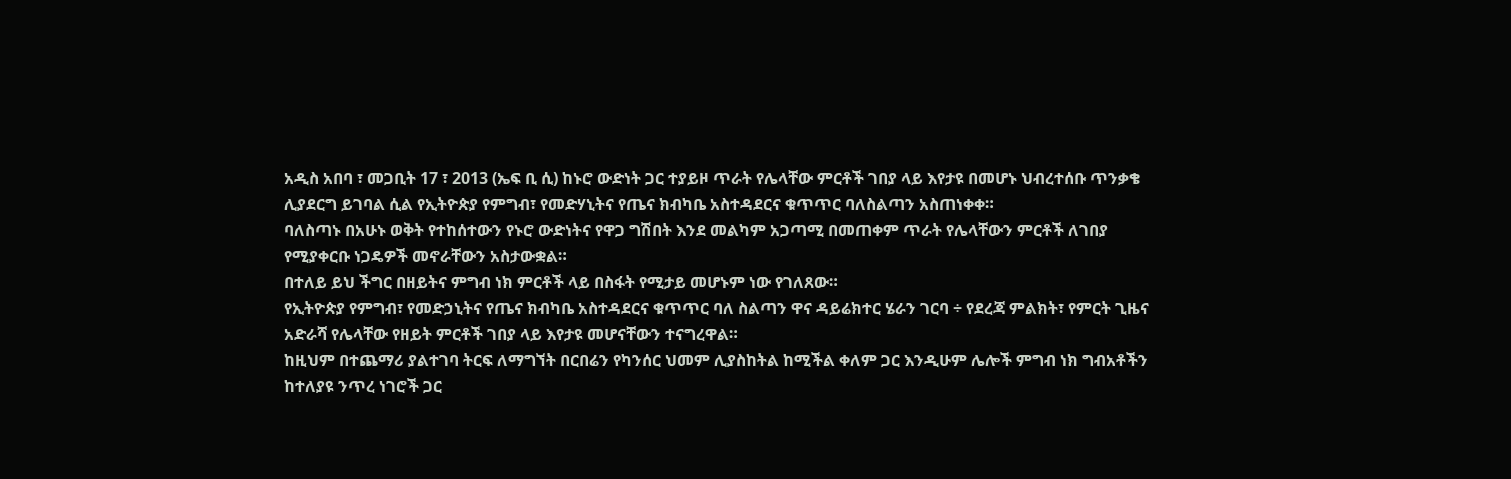አዲስ አበባ ፣ መጋቢት 17 ፣ 2013 (ኤፍ ቢ ሲ) ከኑሮ ውድነት ጋር ተያይዞ ጥራት የሌላቸው ምርቶች ገበያ ላይ እየታዩ በመሆኑ ህብረተሰቡ ጥንቃቄ ሊያደርግ ይገባል ሲል የኢትዮጵያ የምግብ፣ የመድሃኒትና የጤና ክብካቤ አስተዳደርና ቁጥጥር ባለስልጣን አስጠነቀቀ።
ባለስጣኑ በአሁኑ ወቅት የተከሰተውን የኑሮ ውድነትና የዋጋ ግሽበት እንደ መልካም አጋጣሚ በመጠቀም ጥራት የሌላቸውን ምርቶች ለገበያ የሚያቀርቡ ነጋዴዎች መኖራቸውን አስታውቋል።
በተለይ ይህ ችግር በዘይትና ምግብ ነክ ምርቶች ላይ በስፋት የሚታይ መሆኑም ነው የገለጸው።
የኢትዮጵያ የምግብ፣ የመድኃኒትና የጤና ክብካቤ አስተዳደርና ቁጥጥር ባለ ስልጣን ዋና ዳይሬክተር ሄራን ገርባ ÷ የደረጃ ምልክት፣ የምርት ጊዜና አድራሻ የሌላቸው የዘይት ምርቶች ገበያ ላይ እየታዩ መሆናቸውን ተናግረዋል።
ከዚህም በተጨማሪ ያልተገባ ትርፍ ለማግኘት በርበሬን የካንሰር ህመም ሊያስከትል ከሚችል ቀለም ጋር እንዲሁም ሌሎች ምግብ ነክ ግብአቶችን ከተለያዩ ንጥረ ነገሮች ጋር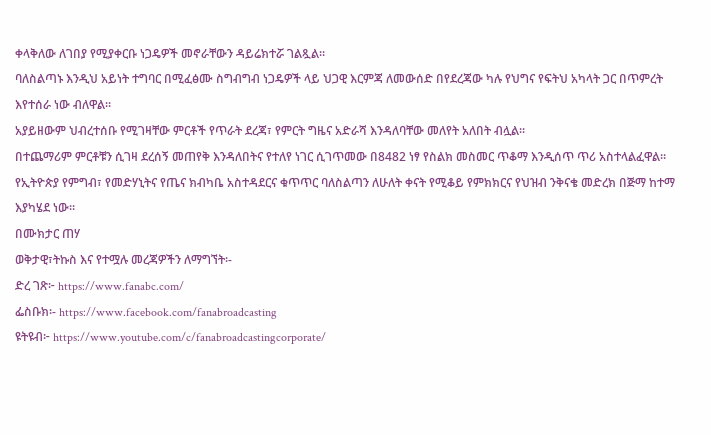ቀላቅለው ለገበያ የሚያቀርቡ ነጋዴዎች መኖራቸውን ዳይሬክተሯ ገልጿል።
ባለስልጣኑ እንዲህ አይነት ተግባር በሚፈፅሙ ስግብግብ ነጋዴዎች ላይ ህጋዊ እርምጃ ለመውሰድ በየደረጃው ካሉ የህግና የፍትህ አካላት ጋር በጥምረት እየተሰራ ነው ብለዋል።
አያይዘውም ህብረተሰቡ የሚገዛቸው ምርቶች የጥራት ደረጃ፣ የምርት ግዜና አድራሻ እንዳለባቸው መለየት አለበት ብሏል።
በተጨማሪም ምርቶቹን ሲገዛ ደረሰኝ መጠየቅ እንዳለበትና የተለየ ነገር ሲገጥመው በ8482 ነፃ የስልክ መስመር ጥቆማ እንዲሰጥ ጥሪ አስተላልፈዋል።
የኢትዮጵያ የምግብ፣ የመድሃኒትና የጤና ክብካቤ አስተዳደርና ቁጥጥር ባለስልጣን ለሁለት ቀናት የሚቆይ የምክክርና የህዝብ ንቅናቄ መድረክ በጅማ ከተማ እያካሄደ ነው።
በሙክታር ጠሃ
ወቅታዊ፣ትኩስ እና የተሟሉ መረጃዎችን ለማግኘት፡-
ድረ ገጽ፦ https://www.fanabc.com/
ፌስቡክ፡- https://www.facebook.com/fanabroadcasting
ዩትዩብ፦ https://www.youtube.com/c/fanabroadcastingcorporate/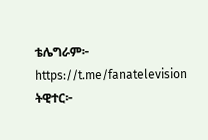ቴሌግራም፦ https://t.me/fanatelevision
ትዊተር፦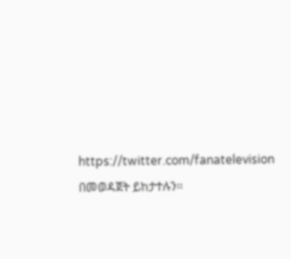https://twitter.com/fanatelevision በመወዳጀት ይከታተሉን፡፡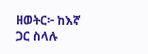ዘወትር፦ ከእኛ ጋር ስላሉ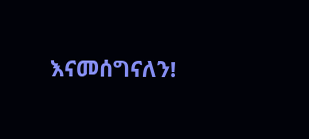እናመሰግናለን!